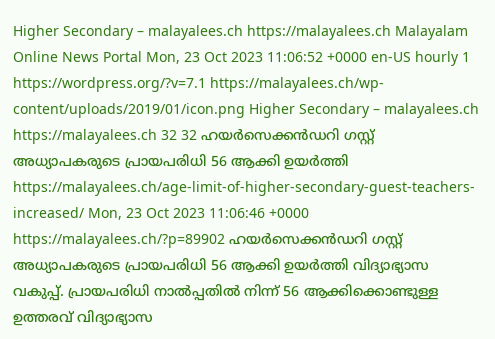Higher Secondary – malayalees.ch https://malayalees.ch Malayalam Online News Portal Mon, 23 Oct 2023 11:06:52 +0000 en-US hourly 1 https://wordpress.org/?v=7.1 https://malayalees.ch/wp-content/uploads/2019/01/icon.png Higher Secondary – malayalees.ch https://malayalees.ch 32 32 ഹയർസെക്കൻഡറി ഗസ്റ്റ് അധ്യാപകരുടെ പ്രായപരിധി 56 ആക്കി ഉയർത്തി https://malayalees.ch/age-limit-of-higher-secondary-guest-teachers-increased/ Mon, 23 Oct 2023 11:06:46 +0000 https://malayalees.ch/?p=89902 ഹയർസെക്കൻഡറി ഗസ്റ്റ് അധ്യാപകരുടെ പ്രായപരിധി 56 ആക്കി ഉയർത്തി വിദ്യാഭ്യാസ വകുപ്പ്. പ്രായപരിധി നാൽപ്പതിൽ നിന്ന് 56 ആക്കിക്കൊണ്ടുള്ള ഉത്തരവ് വിദ്യാഭ്യാസ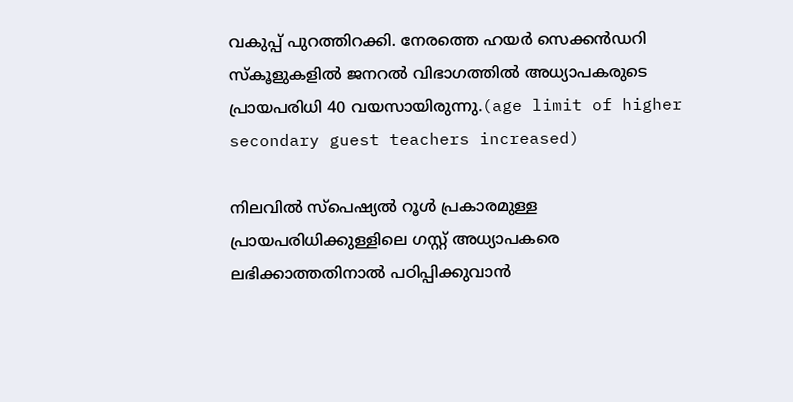വകുപ്പ് പുറത്തിറക്കി. നേരത്തെ ഹയർ സെക്കൻഡറി സ്കൂളുകളിൽ ജനറൽ വിഭാഗത്തിൽ അധ്യാപകരുടെ പ്രായപരിധി 40 വയസായിരുന്നു.(age limit of higher secondary guest teachers increased)

നിലവിൽ സ്പെഷ്യൽ റൂൾ പ്രകാരമുള്ള പ്രായപരിധിക്കുള്ളിലെ ഗസ്റ്റ് അധ്യാപകരെ ലഭിക്കാത്തതിനാൽ പഠിപ്പിക്കുവാൻ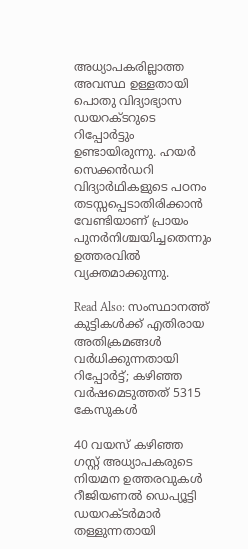അധ്യാപകരില്ലാത്ത അവസ്ഥ ഉള്ളതായി പൊതു വിദ്യാഭ്യാസ ഡയറക്ടറുടെ റിപ്പോർട്ടും ഉണ്ടായിരുന്നു. ഹയർ സെക്കൻഡറി വിദ്യാർഥികളുടെ പഠനം തടസ്സപ്പെടാതിരിക്കാൻ വേണ്ടിയാണ് പ്രായം പുനർനിശ്ചയിച്ചതെന്നും ഉത്തരവിൽ വ്യക്തമാക്കുന്നു.

Read Also: സംസ്ഥാനത്ത് കുട്ടികള്‍ക്ക് എതിരായ അതിക്രമങ്ങള്‍ വര്‍ധിക്കുന്നതായി റിപ്പോര്‍ട്ട്; കഴിഞ്ഞ വര്‍ഷമെടുത്തത് 5315 കേസുകള്‍

40 വയസ് കഴിഞ്ഞ ഗസ്റ്റ് അധ്യാപകരുടെ നിയമന ഉത്തരവുകൾ റീജിയണൽ ഡെപ്യൂട്ടി ഡയറക്ടർമാർ തള്ളുന്നതായി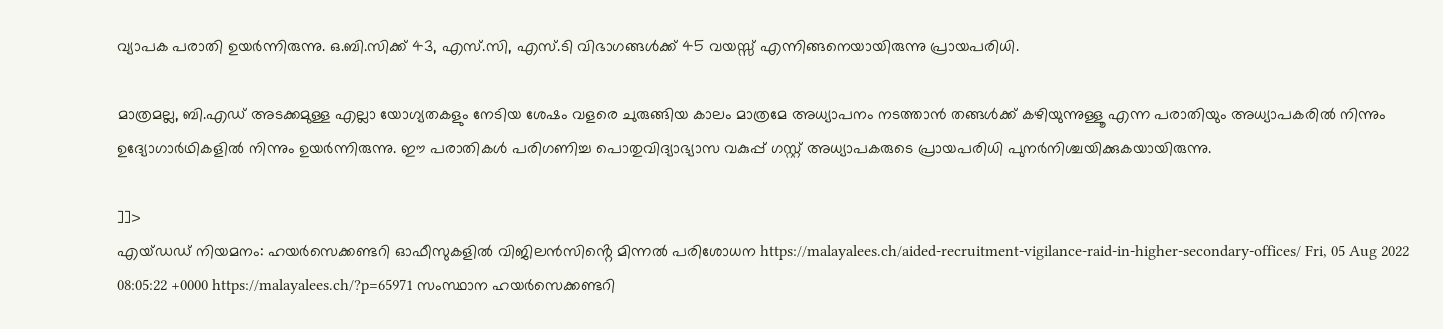വ്യാപക പരാതി ഉയർന്നിരുന്നു. ഒ.ബി.സിക്ക് 43, എസ്.സി, എസ്.ടി വിഭാഗങ്ങൾക്ക് 45 വയസ്സ് എന്നിങ്ങനെയായിരുന്നു പ്രായപരിധി.

മാത്രമല്ല, ബി.എഡ് അടക്കമുള്ള എല്ലാ യോഗ്യതകളും നേടിയ ശേഷം വളരെ ചുരുങ്ങിയ കാലം മാത്രമേ അധ്യാപനം നടത്താൻ തങ്ങൾക്ക് കഴിയുന്നുള്ളൂ എന്ന പരാതിയും അധ്യാപകരിൽ നിന്നും ഉദ്യോഗാർഥികളിൽ നിന്നും ഉയർന്നിരുന്നു. ഈ പരാതികൾ പരിഗണിച്ച പൊതുവിദ്യാഭ്യാസ വകുപ്പ് ഗസ്റ്റ് അധ്യാപകരുടെ പ്രായപരിധി പുനർനിശ്ചയിക്കുകയായിരുന്നു.

]]>
എയ്ഡഡ് നിയമനം: ഹയർസെക്കണ്ടറി ഓഫീസുകളിൽ വിജിലൻസിൻ്റെ മിന്നൽ പരിശോധന https://malayalees.ch/aided-recruitment-vigilance-raid-in-higher-secondary-offices/ Fri, 05 Aug 2022 08:05:22 +0000 https://malayalees.ch/?p=65971 സംസ്ഥാന ഹയർസെക്കണ്ടറി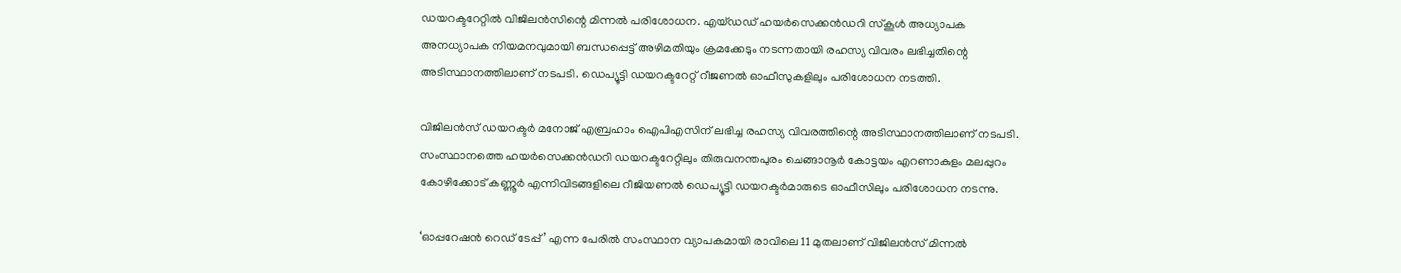ഡയറക്ടറേറ്റിൽ വിജിലൻസിന്റെ മിന്നൽ പരിശോധന. എയ്ഡഡ് ഹയർസെക്കൻഡറി സ്കൂൾ അധ്യാപക അനധ്യാപക നിയമനവുമായി ബന്ധപ്പെട്ട് അഴിമതിയും ക്രമക്കേടും നടന്നതായി രഹസ്യ വിവരം ലഭിച്ചതിന്റെ അടിസ്ഥാനത്തിലാണ് നടപടി. ഡെപ്യൂട്ടി ഡയറക്ടറേറ്റ് റീജണൽ ഓഫീസുകളിലും പരിശോധന നടത്തി.

വിജിലൻസ് ഡയറക്ടർ മനോജ് എബ്രഹാം ഐപിഎസിന് ലഭിച്ച രഹസ്യ വിവരത്തിന്റെ അടിസ്ഥാനത്തിലാണ് നടപടി. സംസ്ഥാനത്തെ ഹയർസെക്കൻഡറി ഡയറക്ടറേറ്റിലും തിരുവനന്തപുരം ചെങ്ങാനൂർ കോട്ടയം എറണാകുളം മലപ്പുറം കോഴിക്കോട് കണ്ണൂർ എന്നിവിടങ്ങളിലെ റീജിയണൽ ഡെപ്യൂട്ടി ഡയറക്ടർമാരുടെ ഓഫീസിലും പരിശോധന നടന്നു.

‘ഓപ്പറേഷൻ റെഡ് ടേപ്പ്’ എന്ന പേരിൽ സംസ്ഥാന വ്യാപകമായി രാവിലെ 11 മുതലാണ് വിജിലൻസ് മിന്നൽ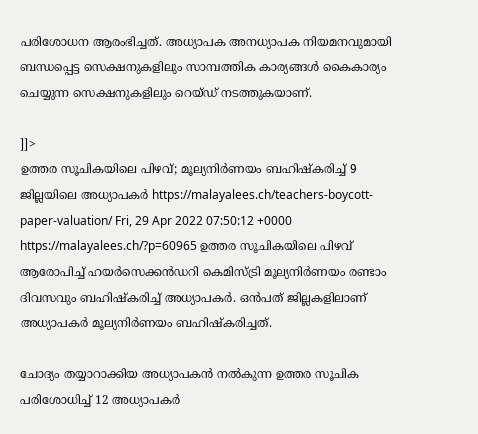പരിശോധന ആരംഭിച്ചത്. അധ്യാപക അനധ്യാപക നിയമനവുമായി ബന്ധപ്പെട്ട സെക്ഷനുകളിലും സാമ്പത്തിക കാര്യങ്ങൾ കൈകാര്യം ചെയ്യുന്ന സെക്ഷനുകളിലും റെയ്ഡ് നടത്തുകയാണ്.

]]>
ഉത്തര സൂചികയിലെ പിഴവ്; മൂല്യനിർണയം ബഹിഷ്‌കരിച്ച് 9 ജില്ലയിലെ അധ്യാപകർ https://malayalees.ch/teachers-boycott-paper-valuation/ Fri, 29 Apr 2022 07:50:12 +0000 https://malayalees.ch/?p=60965 ഉത്തര സൂചികയിലെ പിഴവ് ആരോപിച്ച് ഹയർസെക്കൻഡറി കെമിസ്ട്രി മൂല്യനിർണയം രണ്ടാം ദിവസവും ബഹിഷ്‌കരിച്ച് അധ്യാപകർ. ഒൻപത് ജില്ലകളിലാണ് അധ്യാപകർ മൂല്യനിർണയം ബഹിഷ്‌കരിച്ചത്.

ചോദ്യം തയ്യാറാക്കിയ അധ്യാപകൻ നൽകുന്ന ഉത്തര സൂചിക പരിശോധിച്ച് 12 അധ്യാപകർ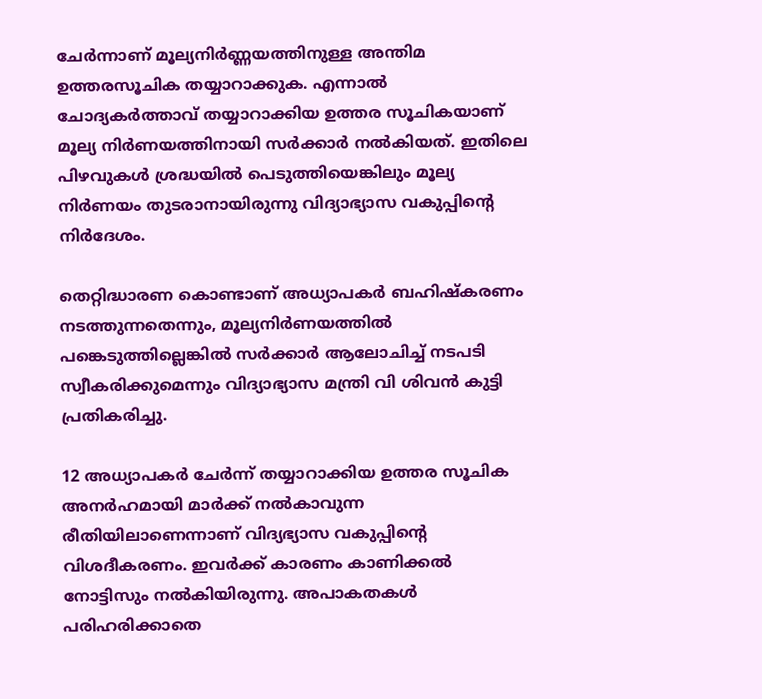ചേർന്നാണ് മൂല്യനിർണ്ണയത്തിനുള്ള അന്തിമ ഉത്തരസൂചിക തയ്യാറാക്കുക. എന്നാൽ ചോദ്യകർത്താവ് തയ്യാറാക്കിയ ഉത്തര സൂചികയാണ് മൂല്യ നിർണയത്തിനായി സർക്കാർ നൽകിയത്. ഇതിലെ പിഴവുകൾ ശ്രദ്ധയിൽ പെടുത്തിയെങ്കിലും മൂല്യ നിർണയം തുടരാനായിരുന്നു വിദ്യാഭ്യാസ വകുപ്പിന്റെ നിർദേശം.

തെറ്റിദ്ധാരണ കൊണ്ടാണ് അധ്യാപകർ ബഹിഷ്‌കരണം നടത്തുന്നതെന്നും, മൂല്യനിർണയത്തിൽ പങ്കെടുത്തില്ലെങ്കിൽ സർക്കാർ ആലോചിച്ച് നടപടി സ്വീകരിക്കുമെന്നും വിദ്യാഭ്യാസ മന്ത്രി വി ശിവൻ കുട്ടി പ്രതികരിച്ചു.

12 അധ്യാപകർ ചേർന്ന് തയ്യാറാക്കിയ ഉത്തര സൂചിക അനർഹമായി മാർക്ക് നൽകാവുന്ന രീതിയിലാണെന്നാണ് വിദ്യഭ്യാസ വകുപ്പിന്റെ വിശദീകരണം. ഇവർക്ക് കാരണം കാണിക്കൽ നോട്ടിസും നൽകിയിരുന്നു. അപാകതകൾ പരിഹരിക്കാതെ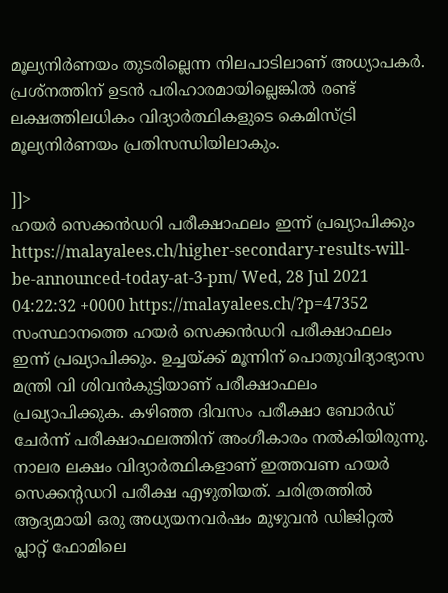മൂല്യനിർണയം തുടരില്ലെന്ന നിലപാടിലാണ് അധ്യാപകർ. പ്രശ്‌നത്തിന് ഉടൻ പരിഹാരമായില്ലെങ്കിൽ രണ്ട് ലക്ഷത്തിലധികം വിദ്യാർത്ഥികളുടെ കെമിസ്ട്രി മൂല്യനിർണയം പ്രതിസന്ധിയിലാകും.

]]>
ഹയര്‍ സെക്കന്‍ഡറി പരീക്ഷാഫലം ഇന്ന് പ്രഖ്യാപിക്കും https://malayalees.ch/higher-secondary-results-will-be-announced-today-at-3-pm/ Wed, 28 Jul 2021 04:22:32 +0000 https://malayalees.ch/?p=47352 സംസ്ഥാനത്തെ ഹയര്‍ സെക്കന്‍ഡറി പരീക്ഷാഫലം ഇന്ന് പ്രഖ്യാപിക്കും. ഉച്ചയ്ക്ക് മൂന്നിന് പൊതുവിദ്യാഭ്യാസ മന്ത്രി വി ശിവന്‍കുട്ടിയാണ് പരീക്ഷാഫലം പ്രഖ്യാപിക്കുക. കഴിഞ്ഞ ദിവസം പരീക്ഷാ ബോര്‍ഡ് ചേര്‍ന്ന് പരീക്ഷാഫലത്തിന് അംഗീകാരം നല്‍കിയിരുന്നു. നാലര ലക്ഷം വിദ്യാര്‍ത്ഥികളാണ് ഇത്തവണ ഹയര്‍ സെക്കന്റഡറി പരീക്ഷ എഴുതിയത്. ചരിത്രത്തില്‍ ആദ്യമായി ഒരു അധ്യയനവര്‍ഷം മുഴുവന്‍ ഡിജിറ്റല്‍ പ്ലാറ്റ് ഫോമിലെ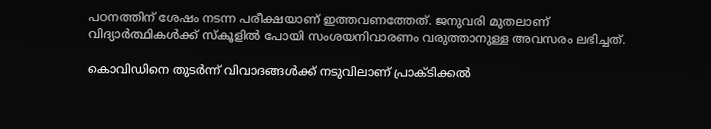പഠനത്തിന് ശേഷം നടന്ന പരീക്ഷയാണ് ഇത്തവണത്തേത്. ജനുവരി മുതലാണ് വിദ്യാര്‍ത്ഥികള്‍ക്ക് സ്‌കൂളില്‍ പോയി സംശയനിവാരണം വരുത്താനുള്ള അവസരം ലഭിച്ചത്.

കൊവിഡിനെ തുടര്‍ന്ന് വിവാദങ്ങള്‍ക്ക് നടുവിലാണ് പ്രാക്ടിക്കല്‍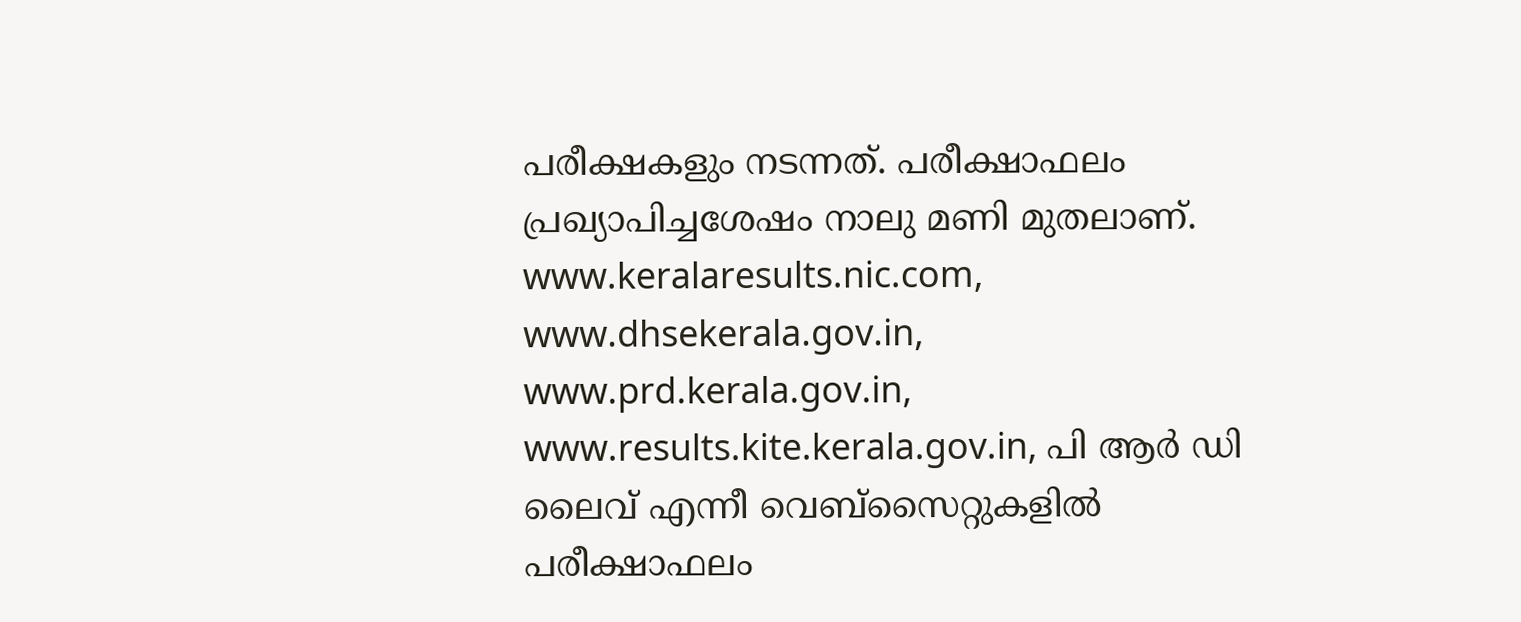പരീക്ഷകളും നടന്നത്. പരീക്ഷാഫലം പ്രഖ്യാപിച്ചശേഷം നാലു മണി മുതലാണ്. www.keralaresults.nic.com, www.dhsekerala.gov.in, www.prd.kerala.gov.in, www.results.kite.kerala.gov.in, പി ആര്‍ ഡി ലൈവ് എന്നീ വെബ്സൈറ്റുകളില്‍ പരീക്ഷാഫലം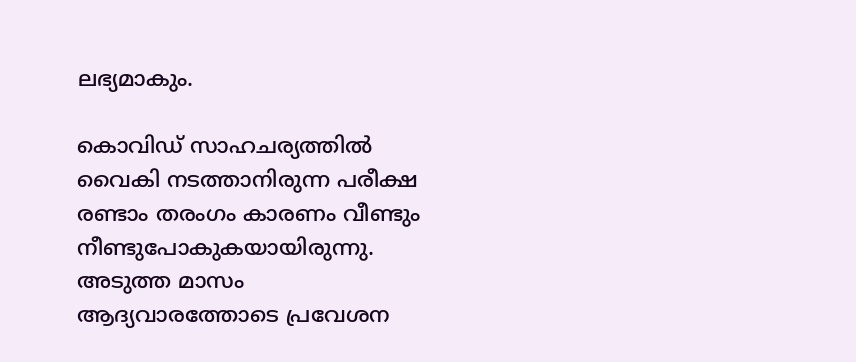ലഭ്യമാകും.

കൊവിഡ് സാഹചര്യത്തില്‍ വൈകി നടത്താനിരുന്ന പരീക്ഷ രണ്ടാം തരംഗം കാരണം വീണ്ടും നീണ്ടുപോകുകയായിരുന്നു. അടുത്ത മാസം ആദ്യവാരത്തോടെ പ്രവേശന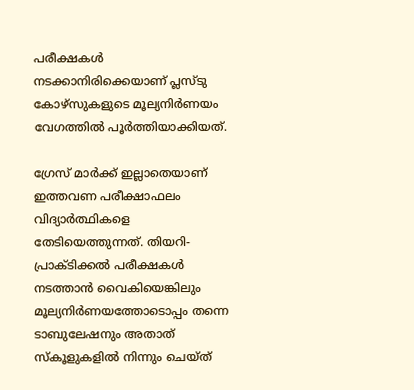പരീക്ഷകള്‍ നടക്കാനിരിക്കെയാണ് പ്ലസ്ടു കോഴ്സുകളുടെ മൂല്യനിര്‍ണയം വേഗത്തില്‍ പൂര്‍ത്തിയാക്കിയത്.

ഗ്രേസ് മാര്‍ക്ക് ഇല്ലാതെയാണ് ഇത്തവണ പരീക്ഷാഫലം വിദ്യാര്‍ത്ഥികളെ തേടിയെത്തുന്നത്. തിയറി-പ്രാക്ടിക്കല്‍ പരീക്ഷകള്‍ നടത്താന്‍ വൈകിയെങ്കിലും മൂല്യനിര്‍ണയത്തോടൊപ്പം തന്നെ ടാബുലേഷനും അതാത് സ്‌കൂളുകളില്‍ നിന്നും ചെയ്ത്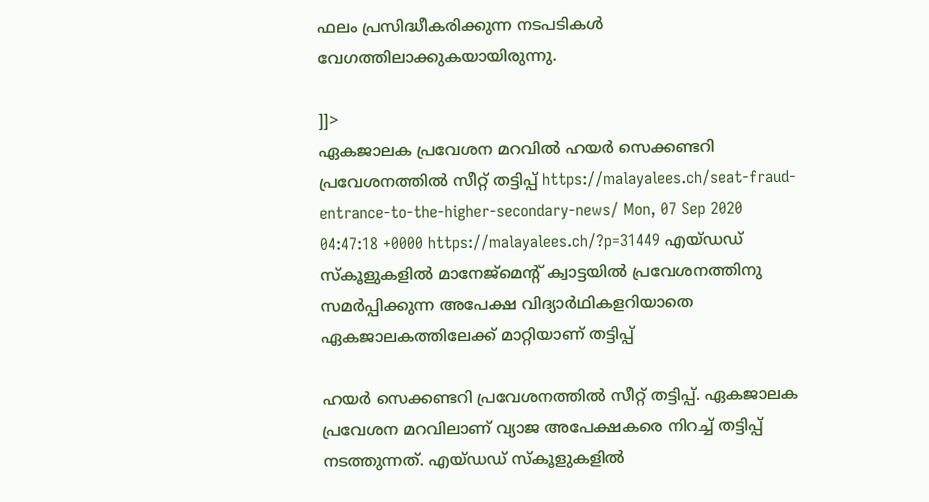ഫലം പ്രസിദ്ധീകരിക്കുന്ന നടപടികള്‍ വേഗത്തിലാക്കുകയായിരുന്നു.

]]>
ഏകജാലക പ്രവേശന മറവില്‍ ഹയർ സെക്കണ്ടറി പ്രവേശനത്തിൽ സീറ്റ് തട്ടിപ്പ് https://malayalees.ch/seat-fraud-entrance-to-the-higher-secondary-news/ Mon, 07 Sep 2020 04:47:18 +0000 https://malayalees.ch/?p=31449 എയ്ഡഡ് സ്കൂളുകളിൽ മാനേജ്മെന്റ് ക്വാട്ടയിൽ പ്രവേശനത്തിനു സമർപ്പിക്കുന്ന അപേക്ഷ വിദ്യാർഥികളറിയാതെ ഏകജാലകത്തിലേക്ക് മാറ്റിയാണ് തട്ടിപ്പ്

ഹയർ സെക്കണ്ടറി പ്രവേശനത്തിൽ സീറ്റ് തട്ടിപ്പ്. ഏകജാലക പ്രവേശന മറവിലാണ് വ്യാജ അപേക്ഷകരെ നിറച്ച് തട്ടിപ്പ് നടത്തുന്നത്. എയ്ഡഡ് സ്കൂളുകളിൽ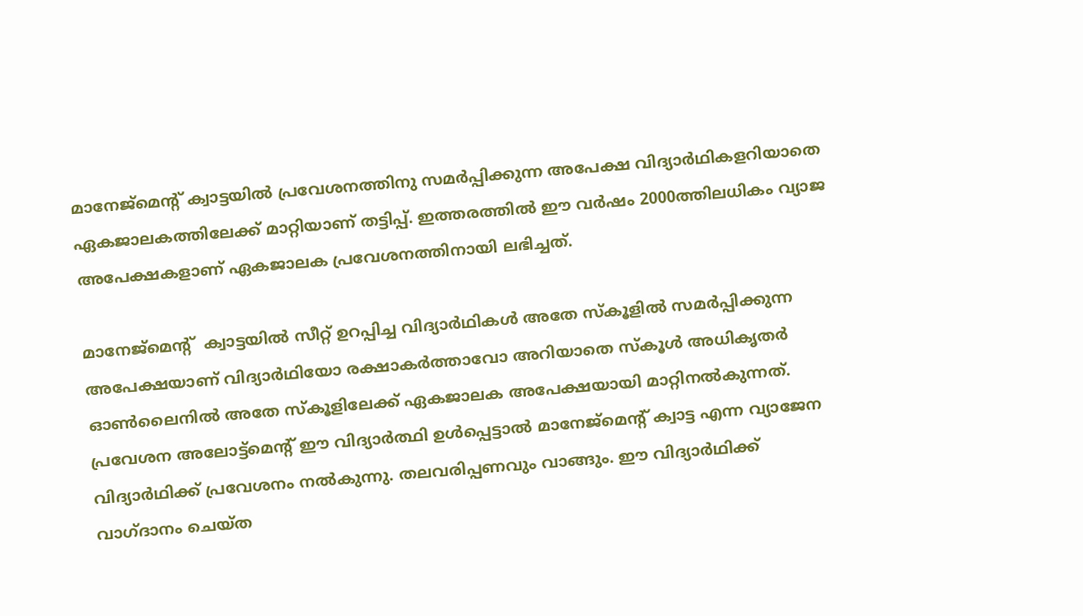മാനേജ്മെന്റ് ക്വാട്ടയിൽ പ്രവേശനത്തിനു സമർപ്പിക്കുന്ന അപേക്ഷ വിദ്യാർഥികളറിയാതെ ഏകജാലകത്തിലേക്ക് മാറ്റിയാണ് തട്ടിപ്പ്. ഇത്തരത്തിൽ ഈ വർഷം 2000ത്തിലധികം വ്യാജ അപേക്ഷകളാണ് ഏകജാലക പ്രവേശനത്തിനായി ലഭിച്ചത്.

മാനേജ്മെന്റ്  ക്വാട്ടയിൽ സീറ്റ് ഉറപ്പിച്ച വിദ്യാർഥികൾ അതേ സ്കൂളിൽ സമർപ്പിക്കുന്ന അപേക്ഷയാണ് വിദ്യാർഥിയോ രക്ഷാകർത്താവോ അറിയാതെ സ്കൂൾ അധികൃതർ ഓൺലൈനിൽ അതേ സ്കൂളിലേക്ക് ഏകജാലക അപേക്ഷയായി മാറ്റിനൽകുന്നത്. പ്രവേശന അലോട്ട്മെന്റ് ഈ വിദ്യാർത്ഥി ഉൾപ്പെട്ടാൽ മാനേജ്മെന്റ് ക്വാട്ട എന്ന വ്യാജേന വിദ്യാർഥിക്ക് പ്രവേശനം നൽകുന്നു. തലവരിപ്പണവും വാങ്ങും. ഈ വിദ്യാർഥിക്ക് വാഗ്ദാനം ചെയ്ത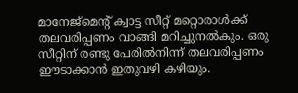മാനേജ്മെന്റ് ക്വാട്ട സീറ്റ് മറ്റൊരാൾക്ക് തലവരിപ്പണം വാങ്ങി മറിച്ചുനൽകും. ഒരു സീറ്റിന് രണ്ടു പേരിൽനിന്ന് തലവരിപ്പണം ഈടാക്കാൻ ഇതുവഴി കഴിയും.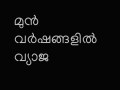മുൻ വർഷങ്ങളിൽ വ്യാജ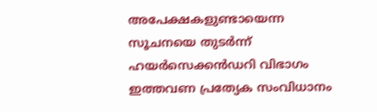അപേക്ഷകളുണ്ടായെന്ന സൂചനയെ തുടർന്ന് ഹയർസെക്കൻഡറി വിഭാഗം ഇത്തവണ പ്രത്യേക സംവിധാനം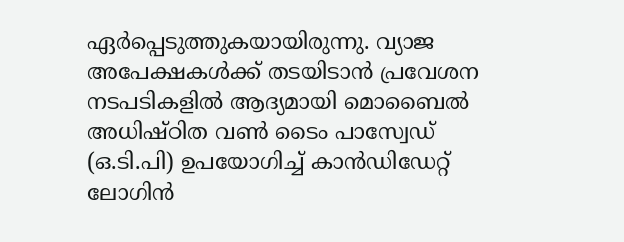ഏർപ്പെടുത്തുകയായിരുന്നു. വ്യാജ അപേക്ഷകൾക്ക് തടയിടാൻ പ്രവേശന നടപടികളിൽ ആദ്യമായി മൊബൈൽ അധിഷ്ഠിത വൺ ടൈം പാസ്വേഡ് (ഒ.ടി.പി) ഉപയോഗിച്ച് കാൻഡിഡേറ്റ് ലോഗിൻ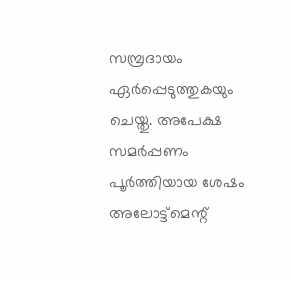സമ്പ്രദായം ഏർപ്പെടുത്തുകയും ചെയ്തു. അപേക്ഷ സമർപ്പണം പൂർത്തിയായ ശേഷം അലോട്ട്മെന്റ്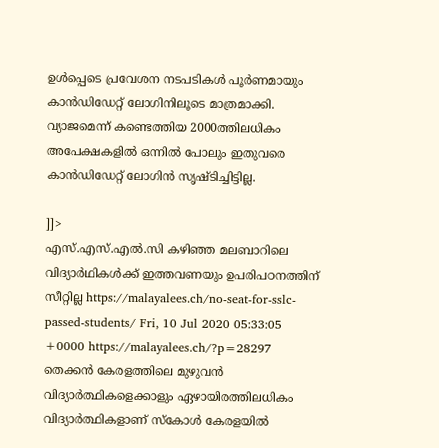ഉൾപ്പെടെ പ്രവേശന നടപടികൾ പൂർണമായും കാൻഡിഡേറ്റ് ലോഗിനിലൂടെ മാത്രമാക്കി. വ്യാജമെന്ന് കണ്ടെത്തിയ 2000ത്തിലധികം അപേക്ഷകളിൽ ഒന്നിൽ പോലും ഇതുവരെ കാൻഡിഡേറ്റ് ലോഗിൻ സൃഷ്ടിച്ചിട്ടില്ല.

]]>
എസ്.എസ്.എൽ.സി കഴിഞ്ഞ മലബാറിലെ വിദ്യാര്‍ഥികൾക്ക് ഇത്തവണയും ഉപരിപഠനത്തിന് സീറ്റില്ല https://malayalees.ch/no-seat-for-sslc-passed-students/ Fri, 10 Jul 2020 05:33:05 +0000 https://malayalees.ch/?p=28297 തെക്കൻ കേരളത്തിലെ മുഴുവൻ വിദ്യാര്‍ത്ഥികളെക്കാളും ഏഴായിരത്തിലധികം വിദ്യാര്‍ത്ഥികളാണ് സ്കോൾ കേരളയിൽ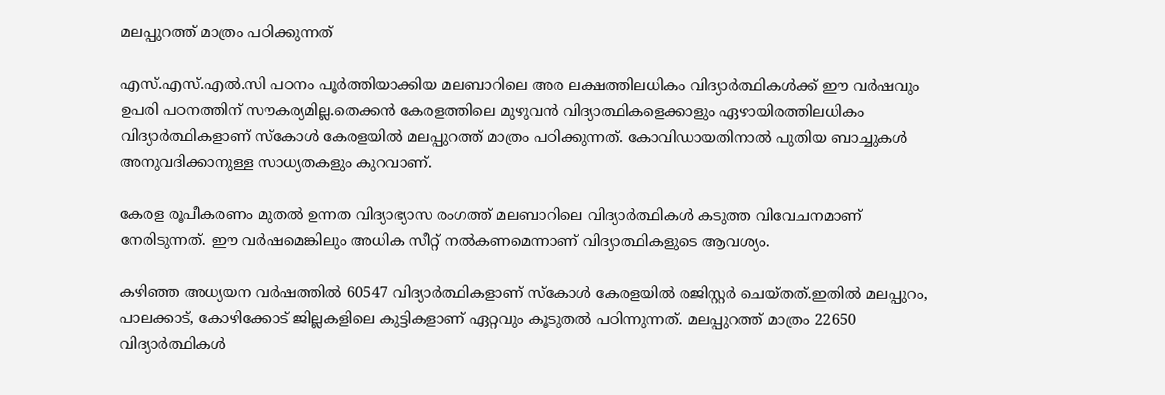മലപ്പുറത്ത് മാത്രം പഠിക്കുന്നത്

എസ്.എസ്.എൽ.സി പഠനം പൂർത്തിയാക്കിയ മലബാറിലെ അര ലക്ഷത്തിലധികം വിദ്യാര്‍ത്ഥികൾക്ക് ഈ വർഷവും ഉപരി പഠനത്തിന് സൗകര്യമില്ല.തെക്കൻ കേരളത്തിലെ മുഴുവൻ വിദ്യാത്ഥികളെക്കാളും ഏഴായിരത്തിലധികം വിദ്യാര്‍ത്ഥികളാണ് സ്കോൾ കേരളയിൽ മലപ്പുറത്ത് മാത്രം പഠിക്കുന്നത്. കോവിഡായതിനാൽ പുതിയ ബാച്ചുകൾ അനുവദിക്കാനുള്ള സാധ്യതകളും കുറവാണ്.

കേരള രൂപീകരണം മുതൽ ഉന്നത വിദ്യാഭ്യാസ രംഗത്ത് മലബാറിലെ വിദ്യാര്‍ത്ഥികൾ കടുത്ത വിവേചനമാണ് നേരിടുന്നത്. ഈ വർഷമെങ്കിലും അധിക സീറ്റ് നൽകണമെന്നാണ് വിദ്യാത്ഥികളുടെ ആവശ്യം.

കഴിഞ്ഞ അധ്യയന വർഷത്തിൽ 60547 വിദ്യാര്‍ത്ഥികളാണ് സ്കോൾ കേരളയിൽ രജിസ്റ്റർ ചെയ്തത്.ഇതിൽ മലപ്പുറം, പാലക്കാട്, കോഴിക്കോട് ജില്ലകളിലെ കുട്ടികളാണ് ഏറ്റവും കൂടുതൽ പഠിന്നുന്നത്. മലപ്പുറത്ത് മാത്രം 22650 വിദ്യാര്‍ത്ഥികൾ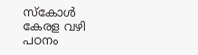സ്കോൾ കേരള വഴി പഠനം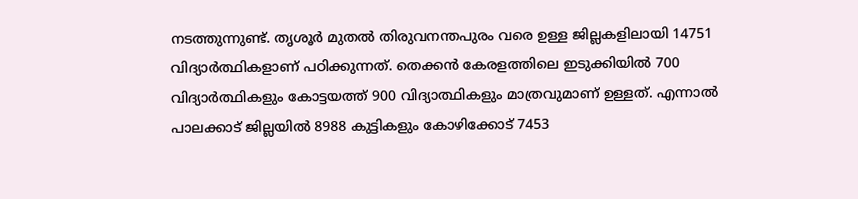നടത്തുന്നുണ്ട്. തൃശൂർ മുതൽ തിരുവനന്തപുരം വരെ ഉള്ള ജില്ലകളിലായി 14751 വിദ്യാര്‍ത്ഥികളാണ് പഠിക്കുന്നത്. തെക്കൻ കേരളത്തിലെ ഇടുക്കിയിൽ 700 വിദ്യാര്‍ത്ഥികളും കോട്ടയത്ത് 900 വിദ്യാത്ഥികളും മാത്രവുമാണ് ഉള്ളത്. എന്നാൽ പാലക്കാട് ജില്ലയിൽ 8988 കുട്ടികളും കോഴിക്കോട് 7453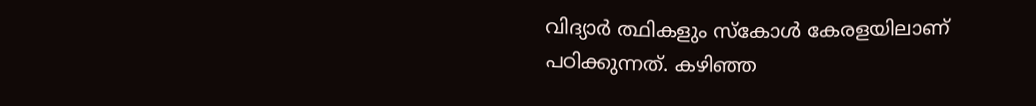വിദ്യാര്‍ ത്ഥികളും സ്കോൾ കേരളയിലാണ് പഠിക്കുന്നത്. കഴിഞ്ഞ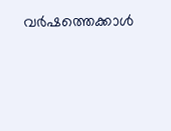വർഷത്തെക്കാൾ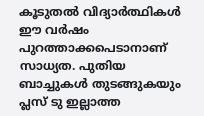കൂടുതൽ വിദ്യാര്‍ത്ഥികൾ ഈ വർഷം പുറത്താക്കപെടാനാണ് സാധ്യത. പുതിയ ബാച്ചുകൾ തുടങ്ങുകയും പ്ലസ് ടു ഇല്ലാത്ത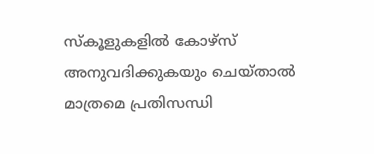സ്കൂളുകളിൽ കോഴ്സ് അനുവദിക്കുകയും ചെയ്താൽ മാത്രമെ പ്രതിസന്ധി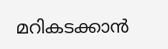മറികടക്കാൻ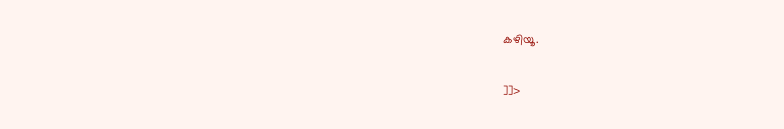കഴിയൂ.

]]>